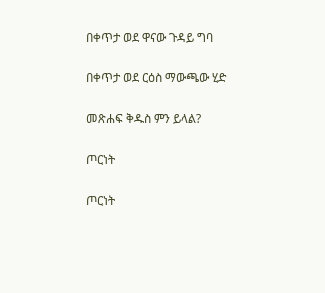በቀጥታ ወደ ዋናው ጉዳይ ግባ

በቀጥታ ወደ ርዕስ ማውጫው ሂድ

መጽሐፍ ቅዱስ ምን ይላል?

ጦርነት

ጦርነት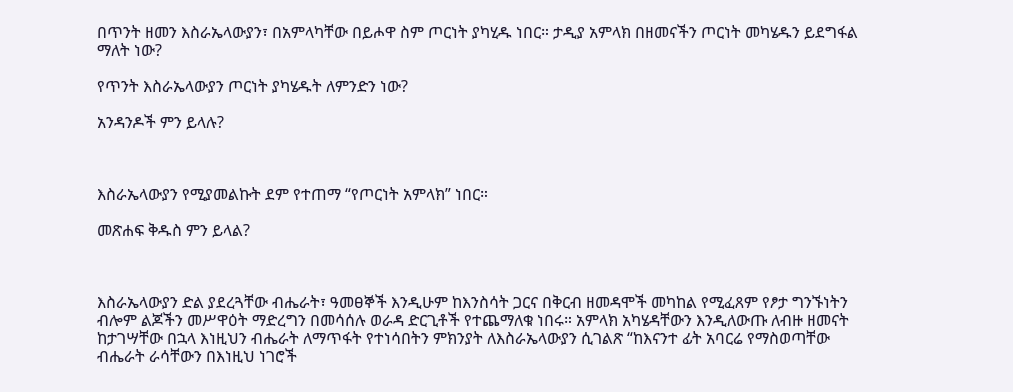በጥንት ዘመን እስራኤላውያን፣ በአምላካቸው በይሖዋ ስም ጦርነት ያካሂዱ ነበር። ታዲያ አምላክ በዘመናችን ጦርነት መካሄዱን ይደግፋል ማለት ነው?

የጥንት እስራኤላውያን ጦርነት ያካሄዱት ለምንድን ነው?

አንዳንዶች ምን ይላሉ?



እስራኤላውያን የሚያመልኩት ደም የተጠማ “የጦርነት አምላክ” ነበር።

መጽሐፍ ቅዱስ ምን ይላል?



እስራኤላውያን ድል ያደረጓቸው ብሔራት፣ ዓመፀኞች እንዲሁም ከእንስሳት ጋርና በቅርብ ዘመዳሞች መካከል የሚፈጸም የፆታ ግንኙነትን ብሎም ልጆችን መሥዋዕት ማድረግን በመሳሰሉ ወራዳ ድርጊቶች የተጨማለቁ ነበሩ። አምላክ አካሄዳቸውን እንዲለውጡ ለብዙ ዘመናት ከታገሣቸው በኋላ እነዚህን ብሔራት ለማጥፋት የተነሳበትን ምክንያት ለእስራኤላውያን ሲገልጽ “ከእናንተ ፊት አባርሬ የማስወጣቸው ብሔራት ራሳቸውን በእነዚህ ነገሮች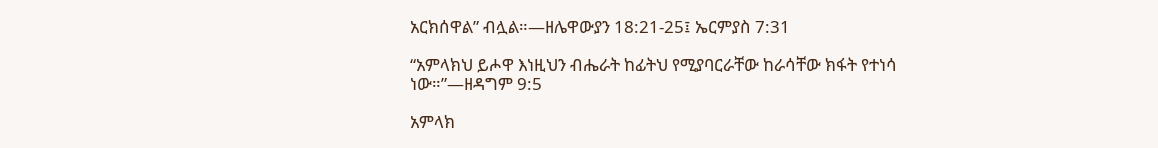አርክሰዋል” ብሏል።—ዘሌዋውያን 18:21-25፤ ኤርምያስ 7:31

“አምላክህ ይሖዋ እነዚህን ብሔራት ከፊትህ የሚያባርራቸው ከራሳቸው ክፋት የተነሳ ነው።”—ዘዳግም 9:5

አምላክ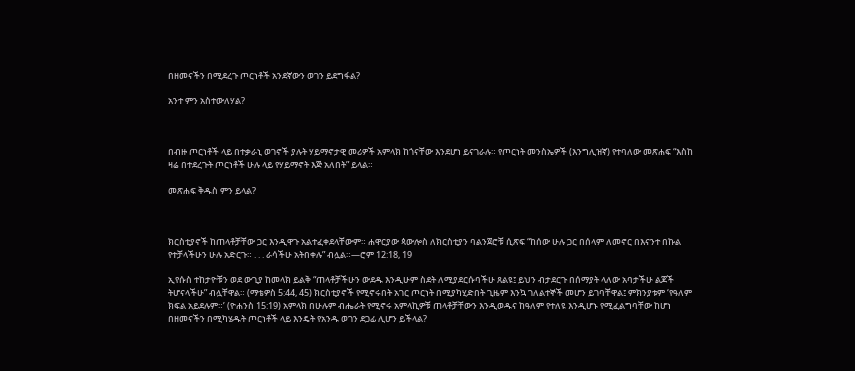በዘመናችን በሚደረጉ ጦርነቶች አንደኛውን ወገን ይደግፋል?

አንተ ምን አስተውለሃል?



በብዙ ጦርነቶች ላይ በተቃራኒ ወገኖች ያሉት ሃይማኖታዊ መሪዎች አምላክ ከጎናቸው እንደሆነ ይናገራሉ። የጦርነት መንስኤዎች (እንግሊዝኛ) የተባለው መጽሐፍ “እስከ ዛሬ በተደረጉት ጦርነቶች ሁሉ ላይ የሃይማኖት እጅ አለበት” ይላል።

መጽሐፍ ቅዱስ ምን ይላል?



ክርስቲያኖች ከጠላቶቻቸው ጋር እንዲዋጉ አልተፈቀደላቸውም። ሐዋርያው ጳውሎስ ለክርስቲያን ባልንጀሮቹ ሲጽፍ “ከሰው ሁሉ ጋር በሰላም ለመኖር በእናንተ በኩል የተቻላችሁን ሁሉ አድርጉ። . . . ራሳችሁ አትበቀሉ” ብሏል።—ሮም 12:18, 19

ኢየሱስ ተከታዮቹን ወደ ውጊያ ከመላክ ይልቅ “ጠላቶቻችሁን ውደዱ እንዲሁም ስደት ለሚያደርሱባችሁ ጸልዩ፤ ይህን ብታደርጉ በሰማያት ላለው አባታችሁ ልጆች ትሆናላችሁ” ብሏቸዋል። (ማቴዎስ 5:44, 45) ክርስቲያኖች የሚኖሩበት አገር ጦርነት በሚያካሂድበት ጊዜም እንኳ ገለልተኞች መሆን ይገባቸዋል፤ ምክንያቱም ‘የዓለም ክፍል አይደሉም።’ (ዮሐንስ 15:19) አምላክ በሁሉም ብሔራት የሚኖሩ አምላኪዎቹ ጠላቶቻቸውን እንዲወዱና ከዓለም የተለዩ እንዲሆኑ የሚፈልግባቸው ከሆነ በዘመናችን በሚካሄዱት ጦርነቶች ላይ እንዴት የአንዱ ወገን ደጋፊ ሊሆን ይችላል?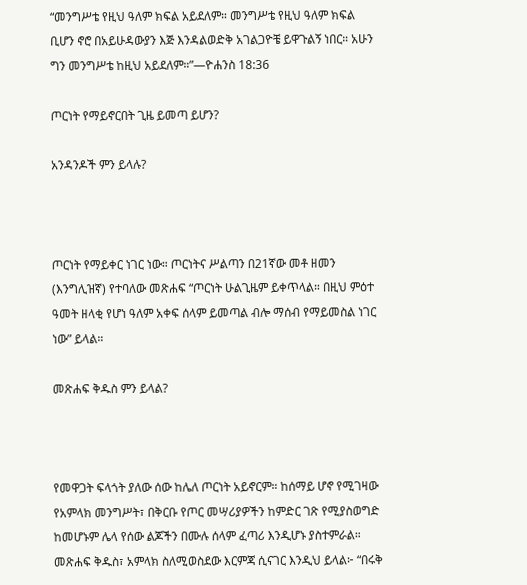“መንግሥቴ የዚህ ዓለም ክፍል አይደለም። መንግሥቴ የዚህ ዓለም ክፍል ቢሆን ኖሮ በአይሁዳውያን እጅ እንዳልወድቅ አገልጋዮቼ ይዋጉልኝ ነበር። አሁን ግን መንግሥቴ ከዚህ አይደለም።”—ዮሐንስ 18:36

ጦርነት የማይኖርበት ጊዜ ይመጣ ይሆን?

አንዳንዶች ምን ይላሉ?



ጦርነት የማይቀር ነገር ነው። ጦርነትና ሥልጣን በ21ኛው መቶ ዘመን (እንግሊዝኛ) የተባለው መጽሐፍ “ጦርነት ሁልጊዜም ይቀጥላል። በዚህ ምዕተ ዓመት ዘላቂ የሆነ ዓለም አቀፍ ሰላም ይመጣል ብሎ ማሰብ የማይመስል ነገር ነው” ይላል።

መጽሐፍ ቅዱስ ምን ይላል?



የመዋጋት ፍላጎት ያለው ሰው ከሌለ ጦርነት አይኖርም። ከሰማይ ሆኖ የሚገዛው የአምላክ መንግሥት፣ በቅርቡ የጦር መሣሪያዎችን ከምድር ገጽ የሚያስወግድ ከመሆኑም ሌላ የሰው ልጆችን በሙሉ ሰላም ፈጣሪ እንዲሆኑ ያስተምራል። መጽሐፍ ቅዱስ፣ አምላክ ስለሚወስደው እርምጃ ሲናገር እንዲህ ይላል፦ “በሩቅ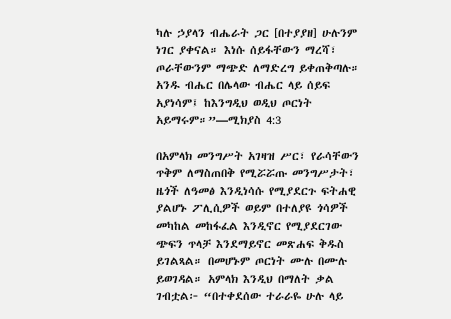ካሉ ኃያላን ብሔራት ጋር [በተያያዘ] ሁሉንም ነገር ያቀናል። እነሱ ሰይፋቸውን ማረሻ፣ ጦራቸውንም ማጭድ ለማድረግ ይቀጠቅጣሉ። አንዱ ብሔር በሌላው ብሔር ላይ ሰይፍ አያነሳም፤ ከእንግዲህ ወዲህ ጦርነት አይማሩም።”—ሚክያስ 4:3

በአምላክ መንግሥት አገዛዝ ሥር፣ የራሳቸውን ጥቅም ለማስጠበቅ የሚሯሯጡ መንግሥታት፣ ዜጎች ለዓመፅ እንዲነሳሱ የሚያደርጉ ፍትሐዊ ያልሆኑ ፖሊሲዎች ወይም በተለያዩ ጎሳዎች መካከል መከፋፈል እንዲኖር የሚያደርገው ጭፍን ጥላቻ እንደማይኖር መጽሐፍ ቅዱስ ይገልጻል። በመሆኑም ጦርነት ሙሉ በሙሉ ይወገዳል። አምላክ እንዲህ በማለት ቃል ገብቷል፦ “በተቀደሰው ተራራዬ ሁሉ ላይ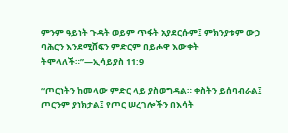ምንም ዓይነት ጉዳት ወይም ጥፋት አያደርሱም፤ ምክንያቱም ውኃ ባሕርን እንደሚሸፍን ምድርም በይሖዋ እውቀት ትሞላለች።”—ኢሳይያስ 11:9

“ጦርነትን ከመላው ምድር ላይ ያስወግዳል። ቀስትን ይሰባብራል፤ ጦርንም ያነክታል፤ የጦር ሠረገሎችን በእሳት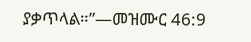ያቃጥላል።”—መዝሙር 46:9